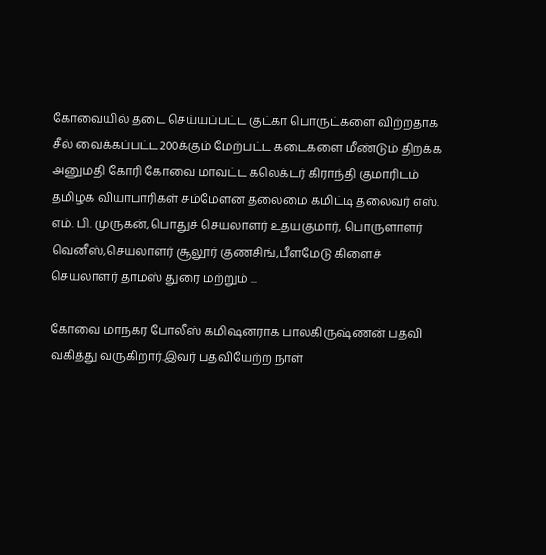கோவையில் தடை செய்யப்பட்ட குட்கா பொருட்களை விற்றதாக சீல் வைக்கப்பட்ட200க்கும் மேற்பட்ட கடைகளை மீண்டும் திறக்க அனுமதி கோரி கோவை மாவட்ட கலெக்டர் கிராந்தி குமாரிடம் தமிழக வியாபாரிகள் சம்மேளன தலைமை கமிட்டி தலைவர் எஸ். எம். பி. முருகன்,பொதுச் செயலாளர் உதயகுமார், பொருளாளர் வெனீஸ்,செயலாளர் சூலூர் குணசிங்,பீளமேடு கிளைச் செயலாளர் தாமஸ் துரை மற்றும் ...

கோவை மாநகர போலீஸ் கமிஷனராக பாலகிருஷ்ணன் பதவி வகித்து வருகிறார்.இவர் பதவியேற்ற நாள்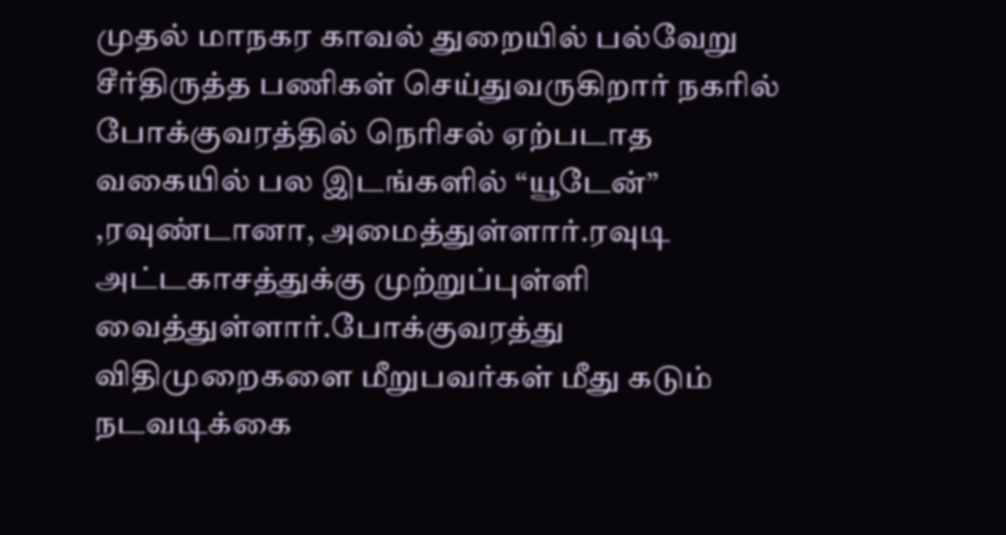முதல் மாநகர காவல் துறையில் பல்வேறு சீர்திருத்த பணிகள் செய்துவருகிறார் நகரில் போக்குவரத்தில் நெரிசல் ஏற்படாத வகையில் பல இடங்களில் “யூடேன்” ,ரவுண்டானா, அமைத்துள்ளார்.ரவுடி அட்டகாசத்துக்கு முற்றுப்புள்ளி வைத்துள்ளார்.போக்குவரத்து விதிமுறைகளை மீறுபவர்கள் மீது கடும் நடவடிக்கை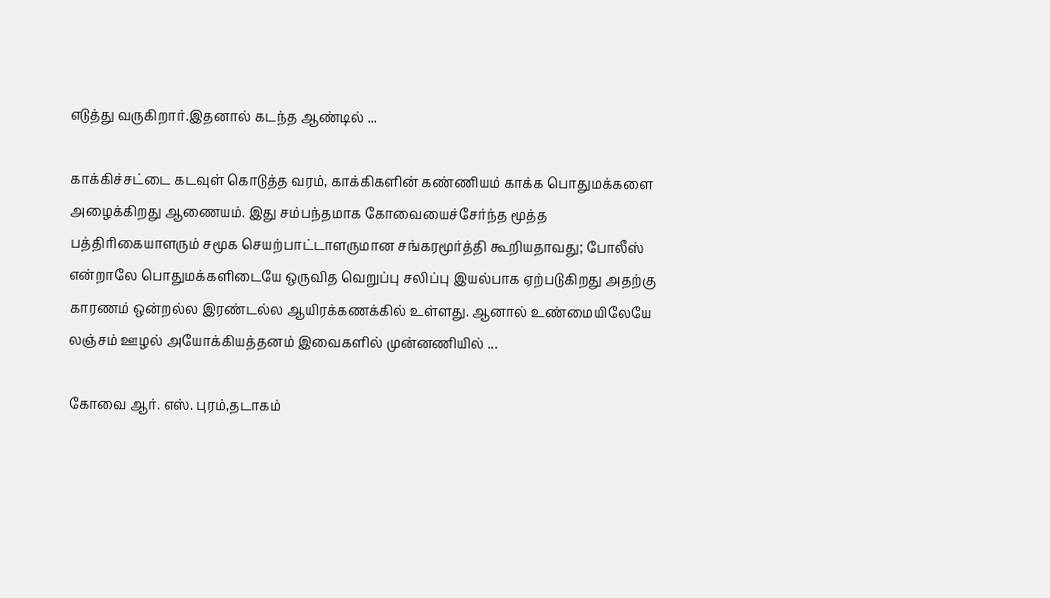எடுத்து வருகிறார்.இதனால் கடந்த ஆண்டில் ...

காக்கிச்சட்டை கடவுள் கொடுத்த வரம், காக்கிகளின் கண்ணியம் காக்க பொதுமக்களை அழைக்கிறது ஆணையம். இது சம்பந்தமாக கோவையைச்சேர்ந்த மூத்த பத்திரிகையாளரும் சமூக செயற்பாட்டாளருமான சங்கரமூர்த்தி கூறியதாவது; போலீஸ் என்றாலே பொதுமக்களிடையே ஒருவித வெறுப்பு சலிப்பு இயல்பாக ஏற்படுகிறது அதற்கு காரணம் ஒன்றல்ல இரண்டல்ல ஆயிரக்கணக்கில் உள்ளது. ஆனால் உண்மையிலேயே லஞ்சம் ஊழல் அயோக்கியத்தனம் இவைகளில் முன்னணியில் ...

கோவை ஆர். எஸ். புரம்,தடாகம்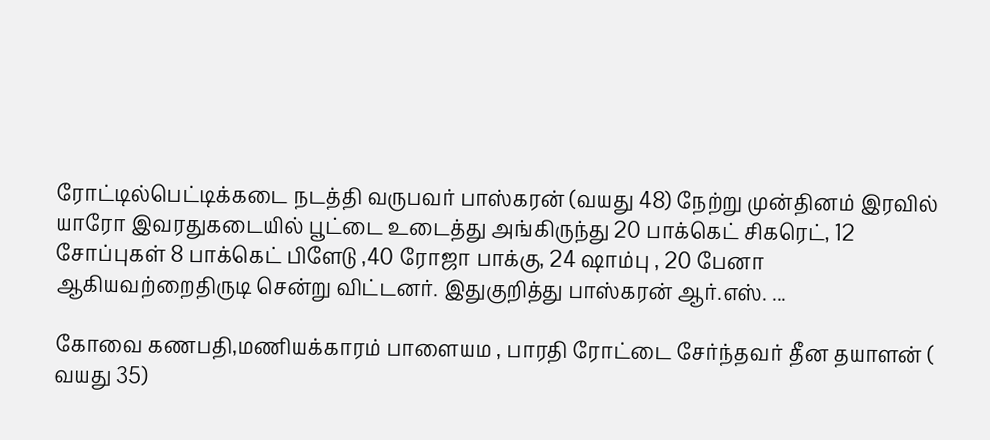ரோட்டில்பெட்டிக்கடை நடத்தி வருபவர் பாஸ்கரன் (வயது 48) நேற்று முன்தினம் இரவில் யாரோ இவரதுகடையில் பூட்டை உடைத்து அங்கிருந்து 20 பாக்கெட் சிகரெட், 12 சோப்புகள் 8 பாக்கெட் பிளேடு ,40 ரோஜா பாக்கு, 24 ஷாம்பு , 20 பேனா ஆகியவற்றைதிருடி சென்று விட்டனர். இதுகுறித்து பாஸ்கரன் ஆர்.எஸ். ...

கோவை கணபதி,மணியக்காரம் பாளையம , பாரதி ரோட்டை சேர்ந்தவர் தீன தயாளன் ( வயது 35)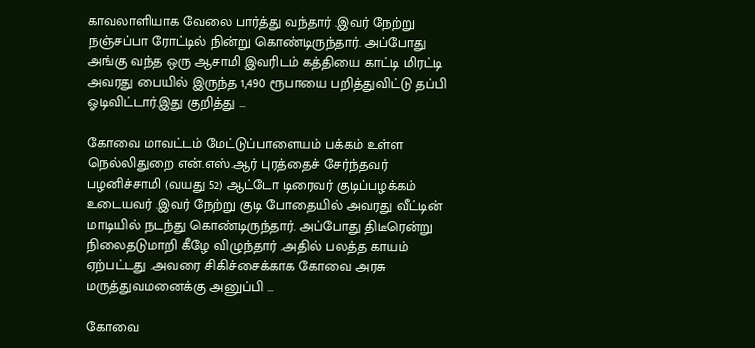காவலாளியாக வேலை பார்த்து வந்தார் .இவர் நேற்று நஞ்சப்பா ரோட்டில் நின்று கொண்டிருந்தார். அப்போது அங்கு வந்த ஒரு ஆசாமி இவரிடம் கத்தியை காட்டி மிரட்டி அவரது பையில் இருந்த 1,490 ரூபாயை பறித்துவிட்டு தப்பி ஓடிவிட்டார்.இது குறித்து ...

கோவை மாவட்டம் மேட்டுப்பாளையம் பக்கம் உள்ள நெல்லிதுறை என்.எஸ்.ஆர் புரத்தைச் சேர்ந்தவர் பழனிச்சாமி (வயது 52) ஆட்டோ டிரைவர் குடிப்பழக்கம் உடையவர் .இவர் நேற்று குடி போதையில் அவரது வீட்டின் மாடியில் நடந்து கொண்டிருந்தார். அப்போது திடீரென்று நிலைதடுமாறி கீழே விழுந்தார் .அதில் பலத்த காயம் ஏற்பட்டது .அவரை சிகிச்சைக்காக கோவை அரசு மருத்துவமனைக்கு அனுப்பி ...

கோவை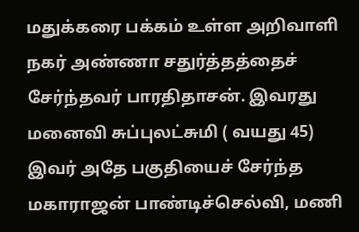மதுக்கரை பக்கம் உள்ள அறிவாளி நகர் அண்ணா சதுர்த்தத்தைச் சேர்ந்தவர் பாரதிதாசன். இவரது மனைவி சுப்புலட்சுமி ( வயது 45) இவர் அதே பகுதியைச் சேர்ந்த மகாராஜன் பாண்டிச்செல்வி, மணி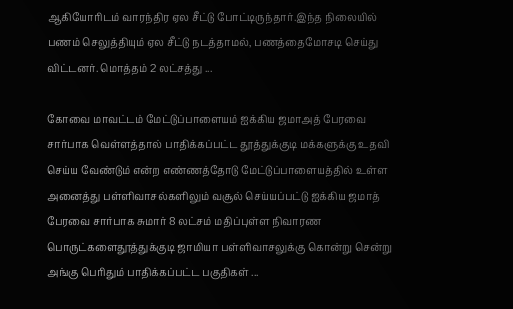ஆகியோரிடம் வாரந்திர ஏல சீட்டு போட்டிருந்தார்.இந்த நிலையில் பணம் செலுத்தியும் ஏல சீட்டு நடத்தாமல், பணத்தைமோசடி செய்து விட்டனர். மொத்தம் 2 லட்சத்து ...

கோவை மாவட்டம் மேட்டுப்பாளையம் ஐக்கிய ஜமாஅத் பேரவை சார்பாக வெள்ளத்தால் பாதிக்கப்பட்ட தூத்துக்குடி மக்களுக்கு உதவி செய்ய வேண்டும் என்ற எண்ணத்தோடு மேட்டுப்பாளையத்தில் உள்ள அனைத்து பள்ளிவாசல்களிலும் வசூல் செய்யப்பட்டு ஐக்கிய ஜமாத் பேரவை சார்பாக சுமார் 8 லட்சம் மதிப்புள்ள நிவாரண பொருட்களைதூத்துக்குடி ஜாமியா பள்ளிவாசலுக்கு கொன்று சென்று அங்கு பெரிதும் பாதிக்கப்பட்ட பகுதிகள் ...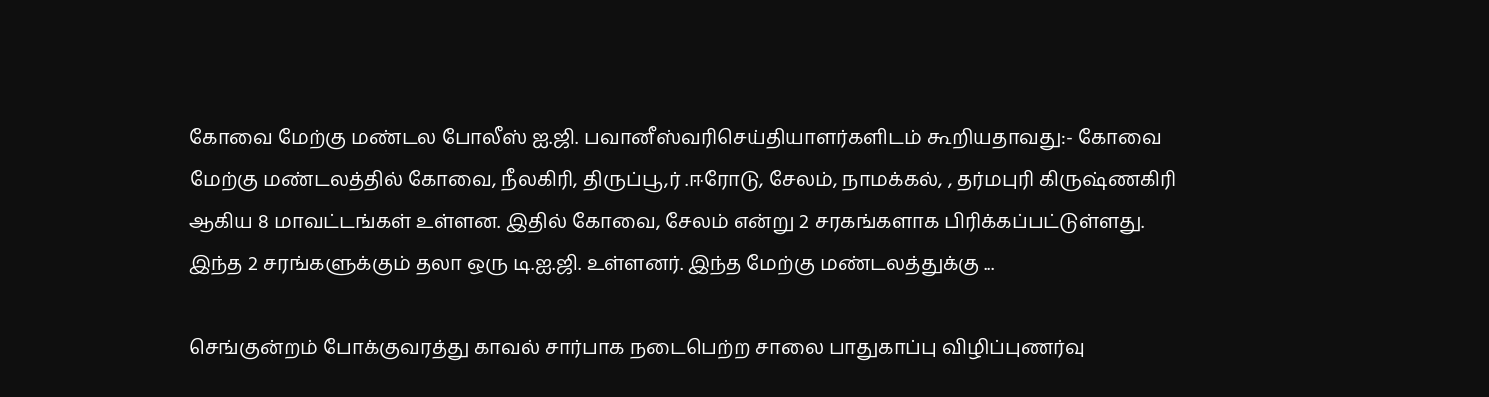கோவை மேற்கு மண்டல போலீஸ் ஐ.ஜி. பவானீஸ்வரிசெய்தியாளர்களிடம் கூறியதாவது:- கோவை மேற்கு மண்டலத்தில் கோவை, நீலகிரி, திருப்பூ,ர் .ஈரோடு, சேலம், நாமக்கல், , தர்மபுரி கிருஷ்ணகிரி ஆகிய 8 மாவட்டங்கள் உள்ளன. இதில் கோவை, சேலம் என்று 2 சரகங்களாக பிரிக்கப்பட்டுள்ளது. இந்த 2 சரங்களுக்கும் தலா ஒரு டி.ஐ.ஜி. உள்ளனர். இந்த மேற்கு மண்டலத்துக்கு ...

செங்குன்றம் போக்குவரத்து காவல் சார்பாக நடைபெற்ற சாலை பாதுகாப்பு விழிப்புணர்வு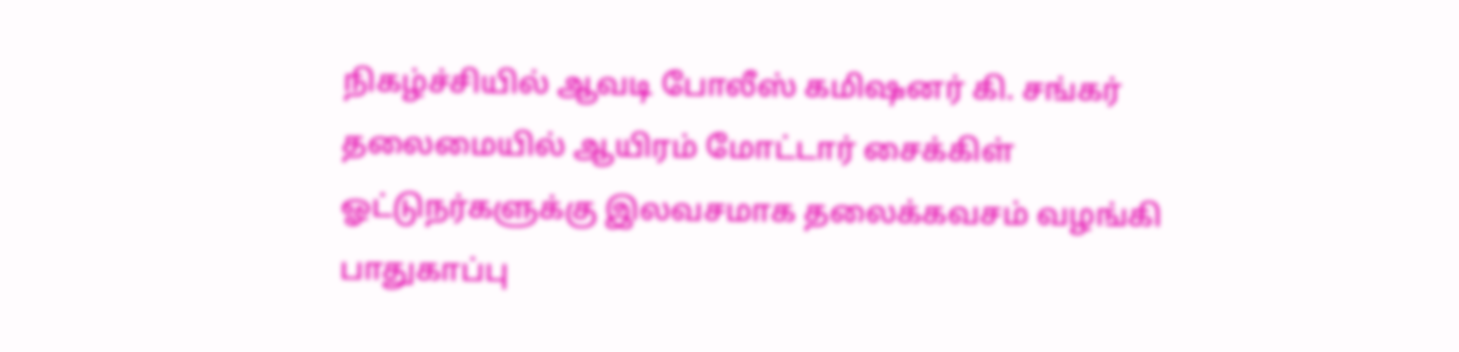நிகழ்ச்சியில் ஆவடி போலீஸ் கமிஷனர் கி. சங்கர் தலைமையில் ஆயிரம் மோட்டார் சைக்கிள் ஓட்டுநர்களுக்கு இலவசமாக தலைக்கவசம் வழங்கி பாதுகாப்பு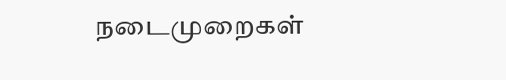நடைமுறைகள்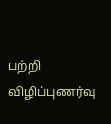பற்றி விழிப்புணர்வு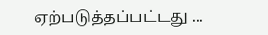ஏற்படுத்தப்பட்டது ...